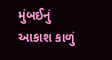મુંબઈનું આકાશ કાળું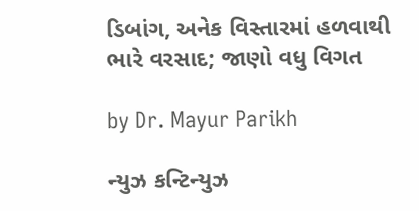ડિબાંગ, અનેક વિસ્તારમાં હળવાથી ભારે વરસાદ; જાણો વધુ વિગત

by Dr. Mayur Parikh

ન્યુઝ કન્ટિન્યુઝ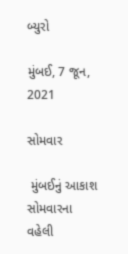બ્યુરો

મુંબઈ, 7 જૂન, 2021

સોમવાર

 મુંબઈનું આકાશ સોમવારના વહેલી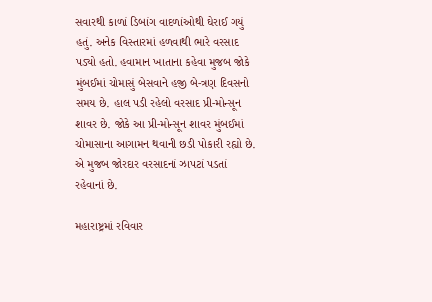સવારથી કાળાં ડિબાંગ વાદળાંઓથી ઘેરાઈ ગયું હતું. અનેક વિસ્તારમાં હળવાથી ભારે વરસાદ પડ્યો હતો. હવામાન ખાતાના કહેવા મુજબ જોકે મુંબઈમાં ચોમાસું બેસવાને હજી બે-ત્રણ દિવસનો સમય છે. હાલ પડી રહેલો વરસાદ પ્રી-મોન્સૂન શાવર છે. જોકે આ પ્રી-મોન્સૂન શાવર મુંબઈમાં ચોમાસાના આગામન થવાની છડી પોકારી રહ્યો છે. એ મુજબ જોરદાર વરસાદનાં ઝાપટાં પડતાં રહેવાનાં છે.

મહારાષ્ટ્રમાં રવિવાર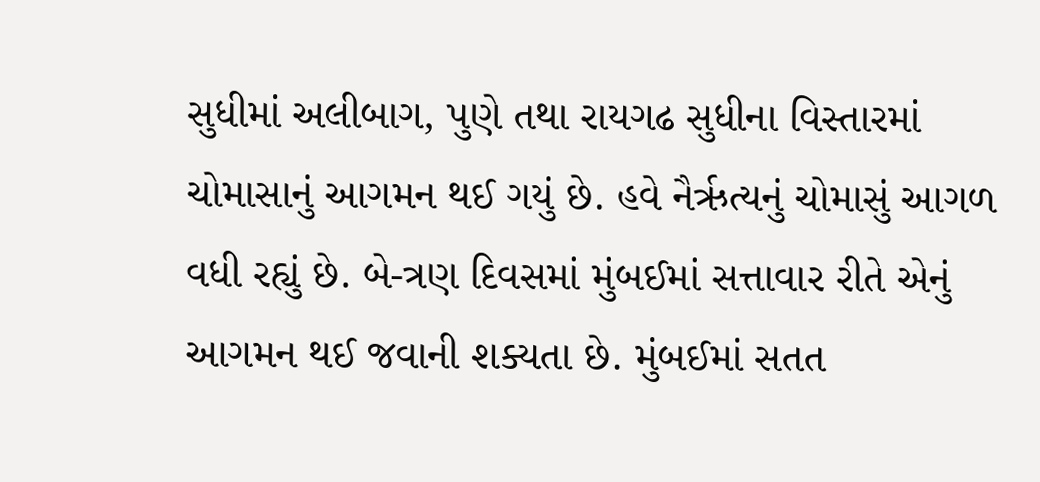સુધીમાં અલીબાગ, પુણે તથા રાયગઢ સુધીના વિસ્તારમાં ચોમાસાનું આગમન થઈ ગયું છે. હવે નૈર્ઋત્યનું ચોમાસું આગળ વધી રહ્યું છે. બે-ત્રણ દિવસમાં મુંબઈમાં સત્તાવાર રીતે એનું આગમન થઈ જવાની શક્યતા છે. મુંબઈમાં સતત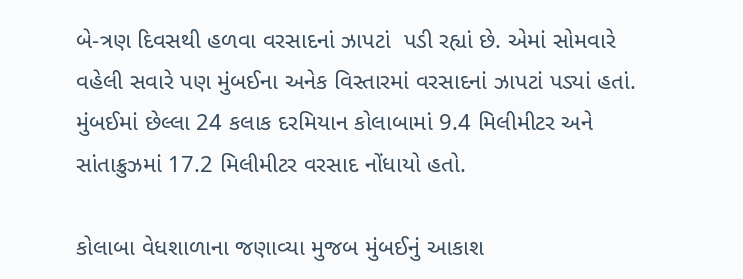બે-ત્રણ દિવસથી હળવા વરસાદનાં ઝાપટાં  પડી રહ્યાં છે. એમાં સોમવારે વહેલી સવારે પણ મુંબઈના અનેક વિસ્તારમાં વરસાદનાં ઝાપટાં પડ્યાં હતાં. મુંબઈમાં છેલ્લા 24 કલાક દરમિયાન કોલાબામાં 9.4 મિલીમીટર અને સાંતાક્રુઝમાં 17.2 મિલીમીટર વરસાદ નોંધાયો હતો.

કોલાબા વેધશાળાના જણાવ્યા મુજબ મુંબઈનું આકાશ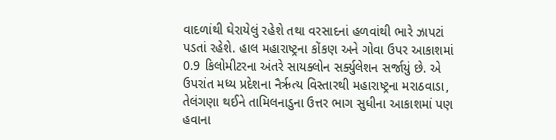વાદળાંથી ઘેરાયેલું રહેશે તથા વરસાદનાં હળવાંથી ભારે ઝાપટાં પડતાં રહેશે. હાલ મહારાષ્ટ્રના કોંકણ અને ગોવા ઉપર આકાશમાં 0.9 કિલોમીટરના અંતરે સાયક્લોન સર્ક્યુલેશન સર્જાયું છે. એ ઉપરાંત મધ્ય પ્રદેશના નૈર્ઋત્ય વિસ્તારથી મહારાષ્ટ્રના મરાઠવાડા, તેલંગણા થઈને તામિલનાડુના ઉત્તર ભાગ સુધીના આકાશમાં પણ હવાના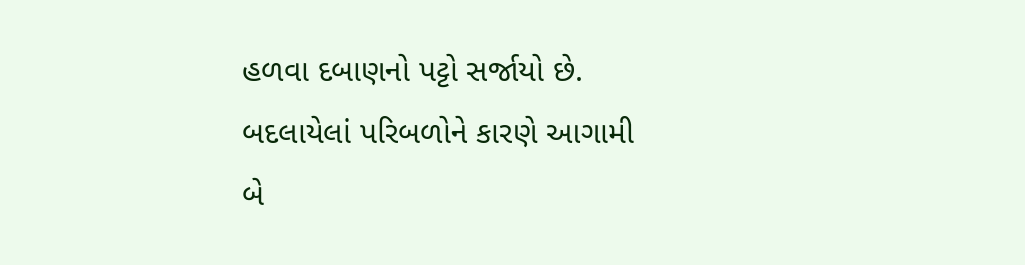હળવા દબાણનો પટ્ટો સર્જાયો છે. બદલાયેલાં પરિબળોને કારણે આગામી બે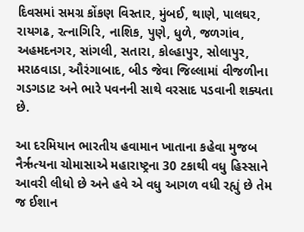દિવસમાં સમગ્ર કોંકણ વિસ્તાર, મુંબઈ, થાણે, પાલઘર, રાયગઢ, રત્નાગિરિ, નાશિક, પુણે, ધુળે, જળગાંવ, અહમદનગર, સાંગલી, સતારા, કોલ્હાપુર, સોલાપુર, મરાઠવાડા, ઔરંગાબાદ, બીડ જેવા જિલ્લામાં વીજળીના ગડગડાટ અને ભારે પવનની સાથે વરસાદ પડવાની શક્યતા છે.

આ દરમિયાન ભારતીય હવામાન ખાતાના કહેવા મુજબ નૈર્ઋત્યના ચોમાસાએ મહારાષ્ટ્રના 30 ટકાથી વધુ હિસ્સાને આવરી લીધો છે અને હવે એ વધુ આગળ વધી રહ્યું છે તેમ જ ઈશાન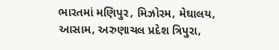ભારતમાં મણિપુર, મિઝોરમ, મેઘાલય, આસામ, અરુણાચલ પ્રદેશ ત્રિપુરા,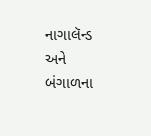નાગાલૅન્ડ અને બંગાળના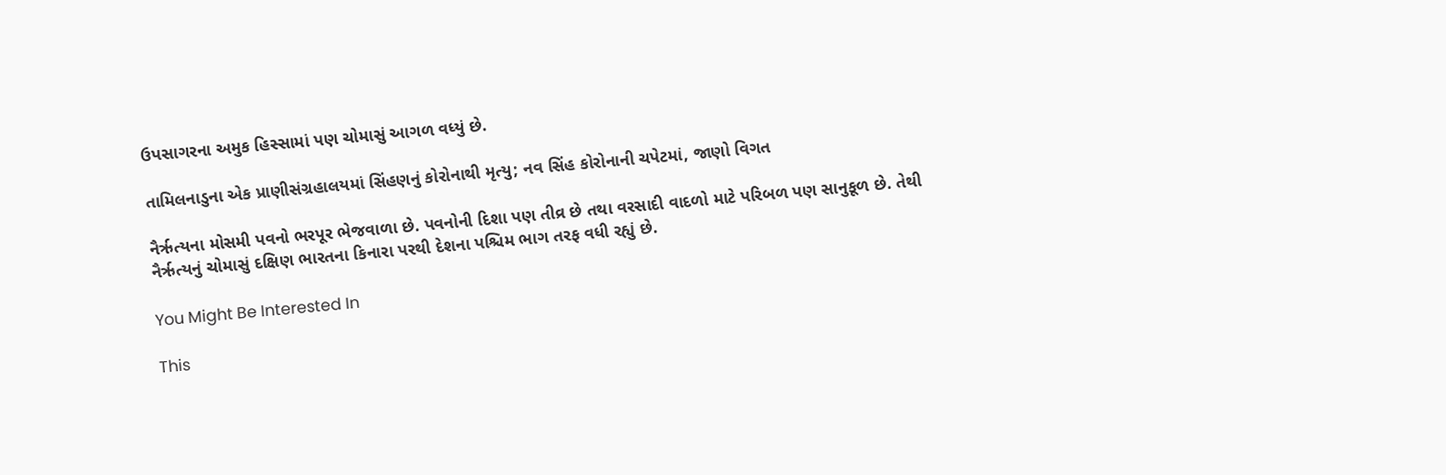ઉપસાગરના અમુક હિસ્સામાં પણ ચોમાસું આગળ વધ્યું છે.

તામિલનાડુના એક પ્રાણીસંગ્રહાલયમાં સિંહણનું કોરોનાથી મૃત્યુ; નવ સિંહ કોરોનાની ચપેટમાં, જાણો વિગત

નૈર્ઋત્યના મોસમી પવનો ભરપૂર ભેજવાળા છે. પવનોની દિશા પણ તીવ્ર છે તથા વરસાદી વાદળો માટે પરિબળ પણ સાનુકૂળ છે. તેથી નૈર્ઋત્યનું ચોમાસું દક્ષિણ ભારતના કિનારા પરથી દેશના પશ્ચિમ ભાગ તરફ વધી રહ્યું છે.

You Might Be Interested In

This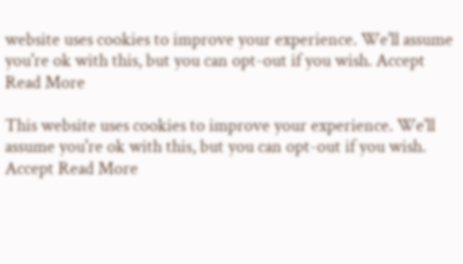website uses cookies to improve your experience. We'll assume you're ok with this, but you can opt-out if you wish. Accept Read More

This website uses cookies to improve your experience. We'll assume you're ok with this, but you can opt-out if you wish. Accept Read More